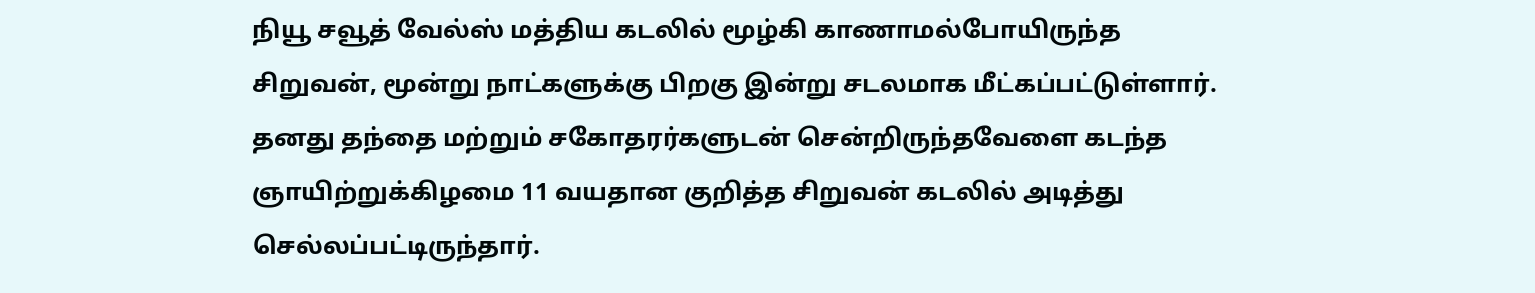நியூ சவூத் வேல்ஸ் மத்திய கடலில் மூழ்கி காணாமல்போயிருந்த சிறுவன், மூன்று நாட்களுக்கு பிறகு இன்று சடலமாக மீட்கப்பட்டுள்ளார்.
தனது தந்தை மற்றும் சகோதரர்களுடன் சென்றிருந்தவேளை கடந்த ஞாயிற்றுக்கிழமை 11 வயதான குறித்த சிறுவன் கடலில் அடித்து செல்லப்பட்டிருந்தார்.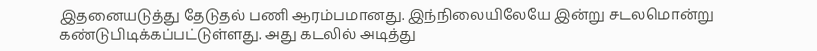இதனையடுத்து தேடுதல் பணி ஆரம்பமானது. இந்நிலையிலேயே இன்று சடலமொன்று கண்டுபிடிக்கப்பட்டுள்ளது. அது கடலில் அடித்து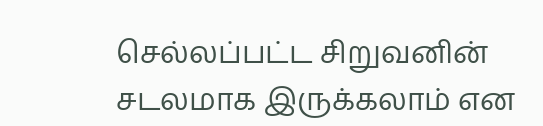செல்லப்பட்ட சிறுவனின் சடலமாக இருக்கலாம் என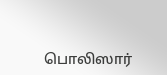பொலிஸார்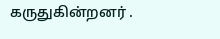கருதுகின்றனர் .